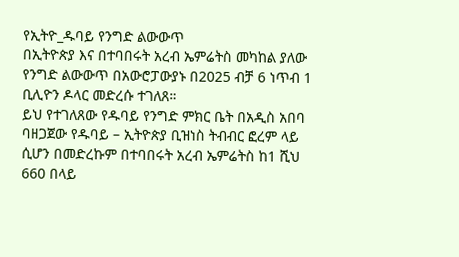የኢትዮ_ዱባይ የንግድ ልውውጥ
በኢትዮጵያ እና በተባበሩት አረብ ኤምሬትስ መካከል ያለው የንግድ ልውውጥ በአውሮፓውያኑ በ2025 ብቻ 6 ነጥብ 1 ቢሊዮን ዶላር መድረሱ ተገለጸ።
ይህ የተገለጸው የዱባይ የንግድ ምክር ቤት በአዲስ አበባ ባዘጋጀው የዱባይ – ኢትዮጵያ ቢዝነስ ትብብር ፎረም ላይ ሲሆን በመድረኩም በተባበሩት አረብ ኤምሬትስ ከ1 ሺህ 660 በላይ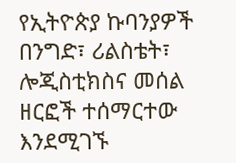የኢትዮጵያ ኩባንያዎች በንግድ፣ ሪልስቴት፣ ሎጂስቲክስና መሰል ዘርፎች ተሰማርተው እንደሚገኙ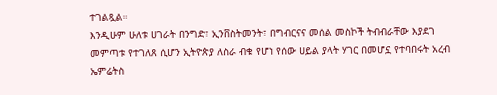ተገልጿል።
እንዲሁም ሁለቱ ሀገራት በንግድ፣ ኢንቨስትመንት፣ በግብርናና መሰል መስኮች ትብብራቸው እያደገ መምጣቱ የተገለጸ ሲሆን ኢትዮጵያ ለስራ ብቁ የሆነ የሰው ሀይል ያላት ሃገር በመሆኗ የተባበሩት አረብ ኤምሬትስ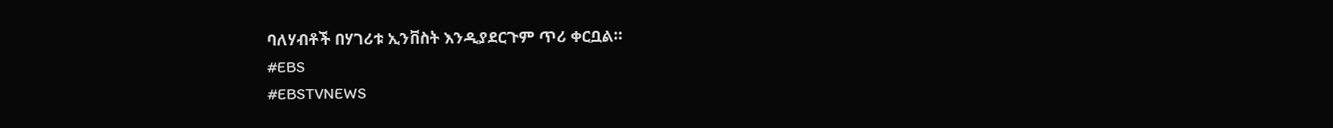ባለሃብቶች በሃገሪቱ ኢንቨስት እንዲያደርጉም ጥሪ ቀርቧል።
#EBS
#EBSTVNEWS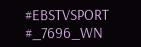#EBSTVSPORT
#_7696_WN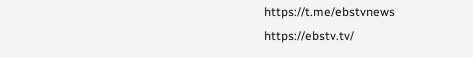https://t.me/ebstvnews
https://ebstv.tv/